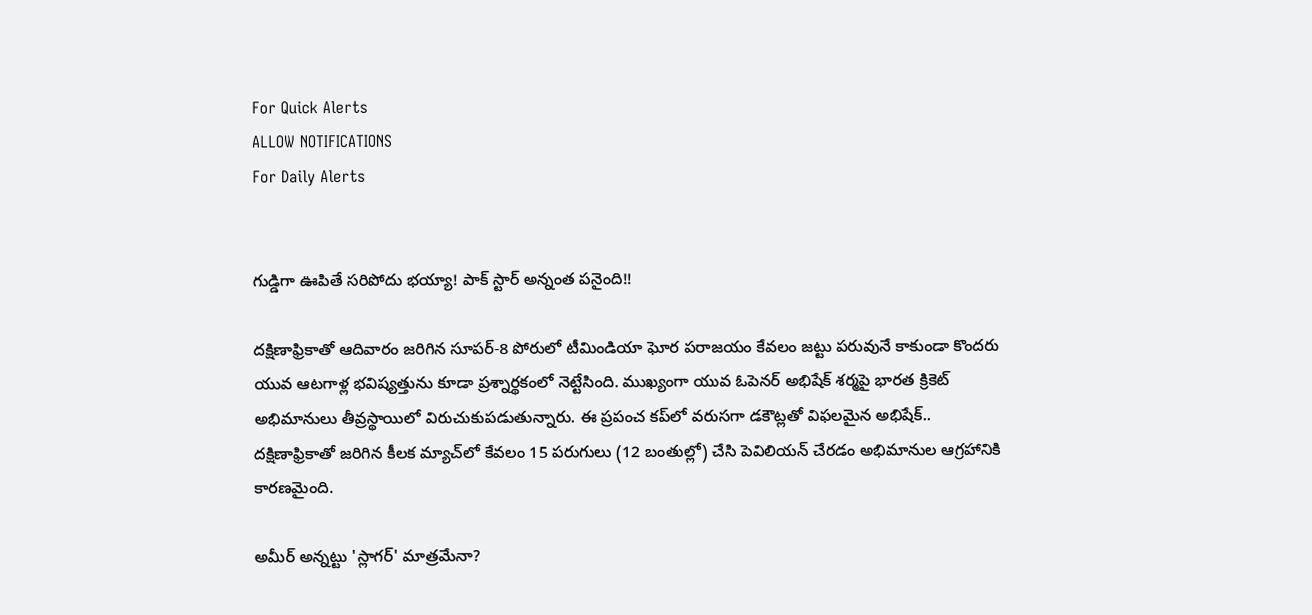For Quick Alerts
ALLOW NOTIFICATIONS
For Daily Alerts


గుడ్డిగా ఊపితే సరిపోదు భయ్యా! పాక్ స్టార్ అన్నంత పనైంది!!

దక్షిణాఫ్రికాతో ఆదివారం జరిగిన సూపర్-8 పోరులో టీమిండియా ఘోర పరాజయం కేవలం జట్టు పరువునే కాకుండా కొందరు యువ ఆటగాళ్ల భవిష్యత్తును కూడా ప్రశ్నార్థకంలో నెట్టేసింది. ముఖ్యంగా యువ ఓపెనర్ అభిషేక్ శర్మపై భారత క్రికెట్ అభిమానులు తీవ్రస్థాయిలో విరుచుకుపడుతున్నారు. ఈ ప్రపంచ కప్‌లో వరుసగా డకౌట్లతో విఫలమైన అభిషేక్.. దక్షిణాఫ్రికాతో జరిగిన కీలక మ్యాచ్‌లో కేవలం 15 పరుగులు (12 బంతుల్లో) చేసి పెవిలియన్ చేరడం అభిమానుల ఆగ్రహానికి కారణమైంది.

అమీర్ అన్నట్టు 'స్లాగర్' మాత్రమేనా?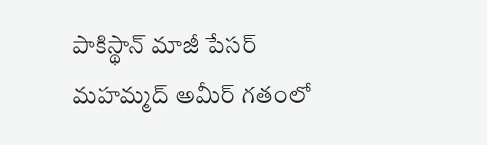పాకిస్థాన్ మాజీ పేసర్ మహమ్మద్ అమీర్ గతంలో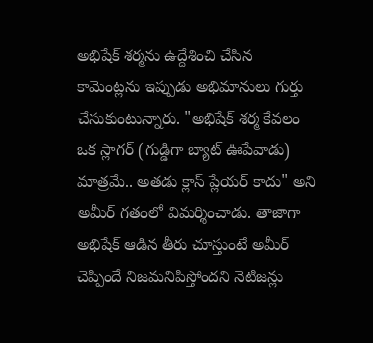అభిషేక్ శర్మను ఉద్దేశించి చేసిన కామెంట్లను ఇప్పుడు అభిమానులు గుర్తు చేసుకుంటున్నారు. "అభిషేక్ శర్మ కేవలం ఒక స్లాగర్ (గుడ్డిగా బ్యాట్ ఊపేవాడు) మాత్రమే.. అతడు క్లాస్ ప్లేయర్ కాదు" అని అమీర్ గతంలో విమర్శించాడు. తాజాగా అభిషేక్ ఆడిన తీరు చూస్తుంటే అమీర్ చెప్పిందే నిజమనిపిస్తోందని నెటిజన్లు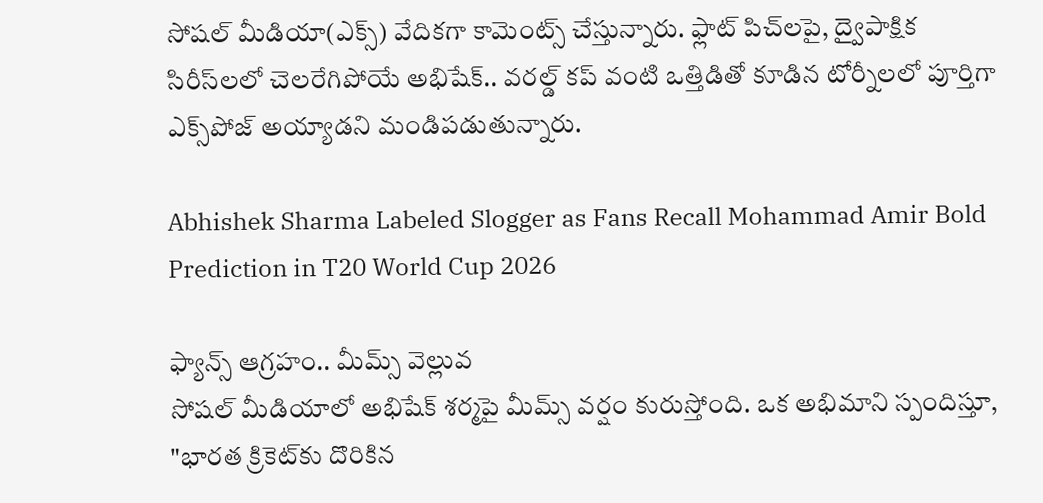సోషల్ మీడియా(ఎక్స్) వేదికగా కామెంట్స్ చేస్తున్నారు. ఫ్లాట్ పిచ్‌లపై, ద్వైపాక్షిక సిరీస్‌లలో చెలరేగిపోయే అభిషేక్.. వరల్డ్ కప్ వంటి ఒత్తిడితో కూడిన టోర్నీలలో పూర్తిగా ఎక్స్‌పోజ్ అయ్యాడని మండిపడుతున్నారు.

Abhishek Sharma Labeled Slogger as Fans Recall Mohammad Amir Bold Prediction in T20 World Cup 2026

ఫ్యాన్స్ ఆగ్రహం.. మీమ్స్ వెల్లువ
సోషల్ మీడియాలో అభిషేక్ శర్మపై మీమ్స్ వర్షం కురుస్తోంది. ఒక అభిమాని స్పందిస్తూ, "భారత క్రికెట్‌కు దొరికిన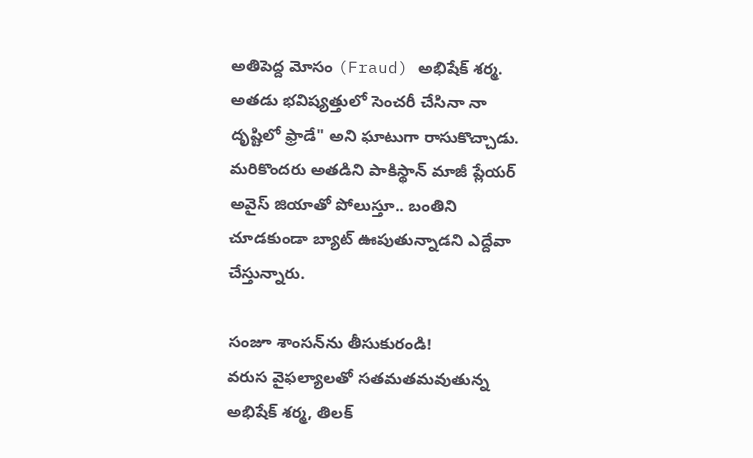అతిపెద్ద మోసం (Fraud) అభిషేక్ శర్మ. అతడు భవిష్యత్తులో సెంచరీ చేసినా నా దృష్టిలో ఫ్రాడే" అని ఘాటుగా రాసుకొచ్చాడు. మరికొందరు అతడిని పాకిస్థాన్ మాజీ ప్లేయర్ అవైస్ జియాతో పోలుస్తూ.. బంతిని చూడకుండా బ్యాట్ ఊపుతున్నాడని ఎద్దేవా చేస్తున్నారు.

సంజూ శాంసన్‌ను తీసుకురండి!
వరుస వైఫల్యాలతో సతమతమవుతున్న అభిషేక్ శర్మ, తిలక్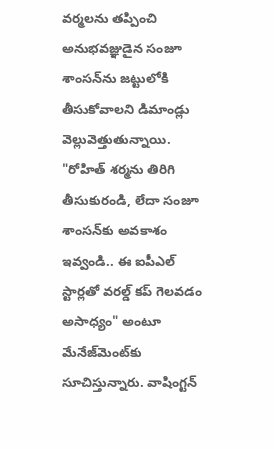వర్మలను తప్పించి అనుభవజ్ఞుడైన సంజూ శాంసన్‌ను జట్టులోకి తీసుకోవాలని డిమాండ్లు వెల్లువెత్తుతున్నాయి. "రోహిత్ శర్మను తిరిగి తీసుకురండి, లేదా సంజూ శాంసన్‌కు అవకాశం ఇవ్వండి.. ఈ ఐపీఎల్ స్టార్లతో వరల్డ్ కప్ గెలవడం అసాధ్యం" అంటూ మేనేజ్‌మెంట్‌కు సూచిస్తున్నారు. వాషింగ్టన్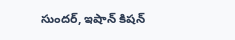సుందర్, ఇషాన్ కిషన్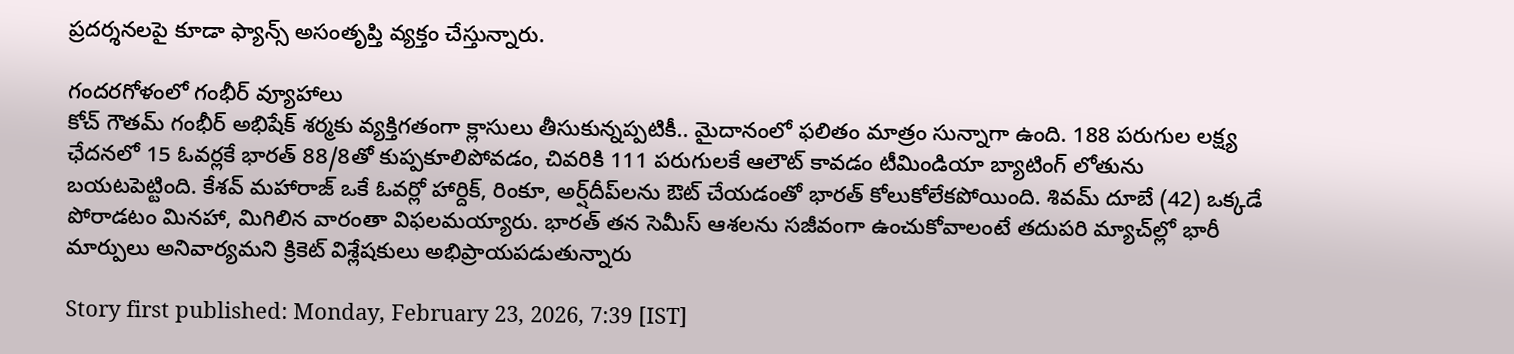ప్రదర్శనలపై కూడా ఫ్యాన్స్ అసంతృప్తి వ్యక్తం చేస్తున్నారు.

గందరగోళంలో గంభీర్ వ్యూహాలు
కోచ్ గౌతమ్ గంభీర్ అభిషేక్ శర్మకు వ్యక్తిగతంగా క్లాసులు తీసుకున్నప్పటికీ.. మైదానంలో ఫలితం మాత్రం సున్నాగా ఉంది. 188 పరుగుల లక్ష్య ఛేదనలో 15 ఓవర్లకే భారత్ 88/8తో కుప్పకూలిపోవడం, చివరికి 111 పరుగులకే ఆలౌట్ కావడం టీమిండియా బ్యాటింగ్ లోతును బయటపెట్టింది. కేశవ్ మహారాజ్ ఒకే ఓవర్లో హార్దిక్, రింకూ, అర్ష్‌దీప్‌లను ఔట్ చేయడంతో భారత్ కోలుకోలేకపోయింది. శివమ్ దూబే (42) ఒక్కడే పోరాడటం మినహా, మిగిలిన వారంతా విఫలమయ్యారు. భారత్ తన సెమీస్ ఆశలను సజీవంగా ఉంచుకోవాలంటే తదుపరి మ్యాచ్‌ల్లో భారీ మార్పులు అనివార్యమని క్రికెట్ విశ్లేషకులు అభిప్రాయపడుతున్నారు

Story first published: Monday, February 23, 2026, 7:39 [IST]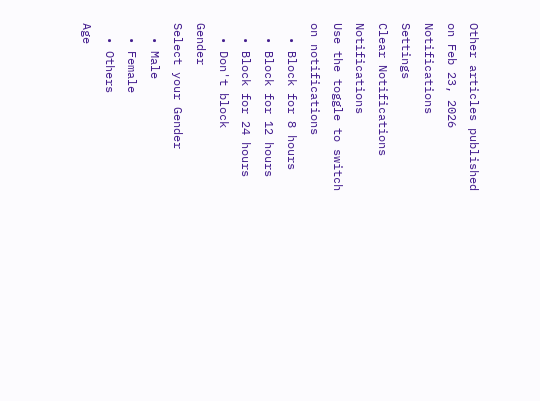Other articles published on Feb 23, 2026
Notifications
Settings
Clear Notifications
Notifications
Use the toggle to switch on notifications
  • Block for 8 hours
  • Block for 12 hours
  • Block for 24 hours
  • Don't block
Gender
Select your Gender
  • Male
  • Female
  • Others
Age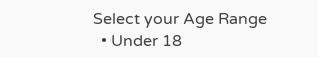Select your Age Range
  • Under 18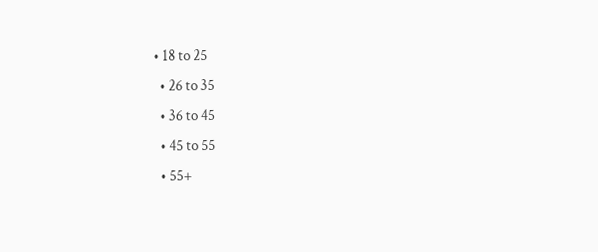• 18 to 25
  • 26 to 35
  • 36 to 45
  • 45 to 55
  • 55+